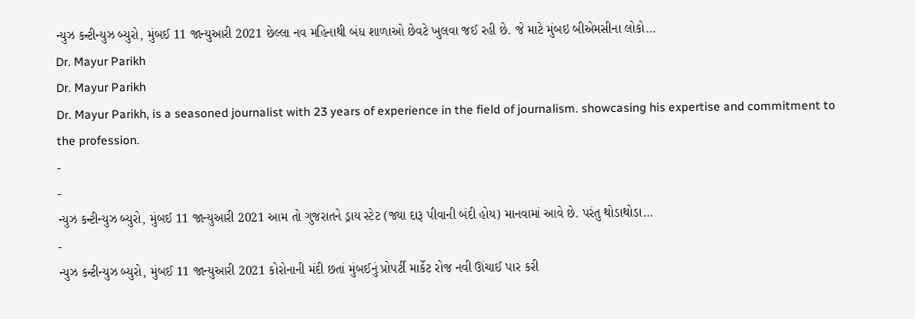ન્યુઝ કન્ટીન્યુઝ બ્યુરો, મુંબઈ 11 જાન્યુઆરી 2021 છેલ્લા નવ મહિનાથી બંધ શાળાઓ છેવટે ખુલવા જઈ રહી છે. જે માટે મુંબઇ બીએમસીના લોકો…
Dr. Mayur Parikh
Dr. Mayur Parikh
Dr. Mayur Parikh, is a seasoned journalist with 23 years of experience in the field of journalism. showcasing his expertise and commitment to the profession.
-
-
ન્યુઝ કન્ટીન્યુઝ બ્યુરો, મુંબઈ 11 જાન્યુઆરી 2021 આમ તો ગુજરાતને ડ્રાય સ્ટેટ (જ્યા દારૂ પીવાની બંદી હોય) માનવામાં આવે છે. પરંતુ થોડાથોડા…
-
ન્યુઝ કન્ટીન્યુઝ બ્યુરો, મુંબઈ 11 જાન્યુઆરી 2021 કોરોનાની મંદી છતાં મુંબઈનું પ્રોપર્ટી માર્કેટ રોજ નવી ઊંચાઈ પાર કરી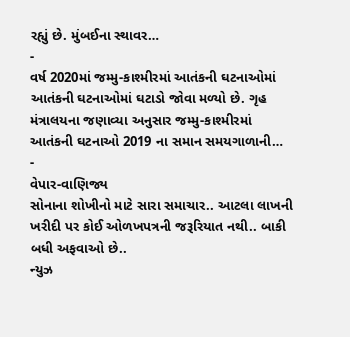રહ્યું છે. મુંબઈના સ્થાવર…
-
વર્ષ 2020માં જમ્મુ-કાશ્મીરમાં આતંકની ઘટનાઓમાં આતંકની ઘટનાઓમાં ઘટાડો જોવા મળ્યો છે. ગૃહ મંત્રાલયના જણાવ્યા અનુસાર જમ્મુ-કાશ્મીરમાં આતંકની ઘટનાઓ 2019 ના સમાન સમયગાળાની…
-
વેપાર-વાણિજ્ય
સોનાના શોખીનો માટે સારા સમાચાર.. આટલા લાખની ખરીદી પર કોઈ ઓળખપત્રની જરૂરિયાત નથી.. બાકી બધી અફવાઓ છે..
ન્યુઝ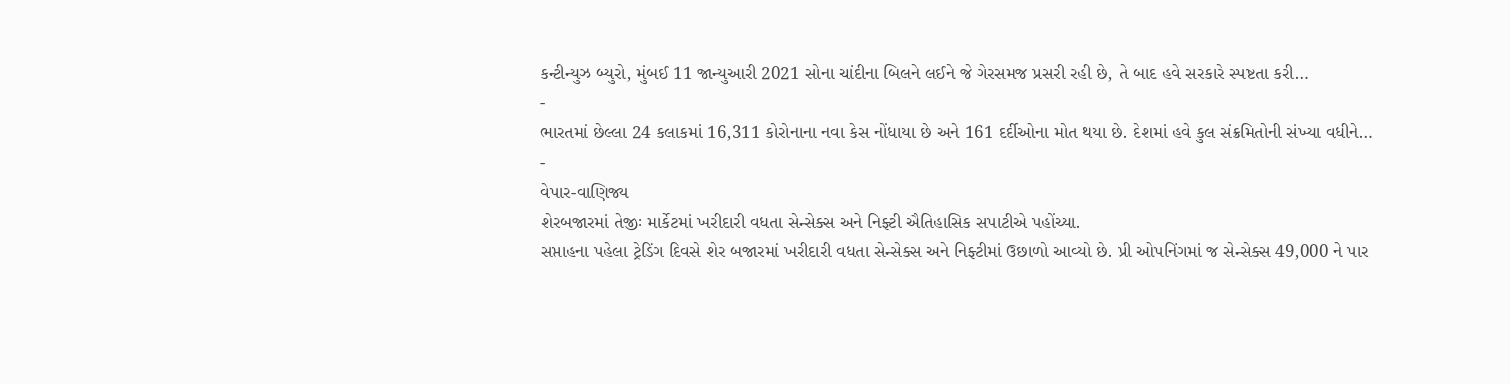કન્ટીન્યુઝ બ્યુરો, મુંબઈ 11 જાન્યુઆરી 2021 સોના ચાંદીના બિલને લઈને જે ગેરસમજ પ્રસરી રહી છે, તે બાદ હવે સરકારે સ્પષ્ટતા કરી…
-
ભારતમાં છેલ્લા 24 કલાકમાં 16,311 કોરોનાના નવા કેસ નોંધાયા છે અને 161 દર્દીઓના મોત થયા છે. દેશમાં હવે કુલ સંક્રમિતોની સંખ્યા વધીને…
-
વેપાર-વાણિજ્ય
શેરબજારમાં તેજીઃ માર્કેટમાં ખરીદારી વધતા સેન્સેક્સ અને નિફ્ટી ઐતિહાસિક સપાટીએ પહોંચ્યા.
સપ્તાહના પહેલા ટ્રેડિંગ દિવસે શેર બજારમાં ખરીદારી વધતા સેન્સેક્સ અને નિફ્ટીમાં ઉછાળો આવ્યો છે. પ્રી ઓપનિંગમાં જ સેન્સેક્સ 49,000 ને પાર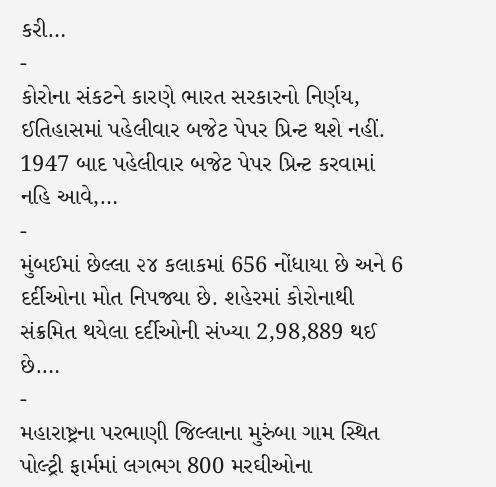કરી…
-
કોરોના સંકટને કારણે ભારત સરકારનો નિર્ણય, ઈતિહાસમાં પહેલીવાર બજેટ પેપર પ્રિન્ટ થશે નહીં. 1947 બાદ પહેલીવાર બજેટ પેપર પ્રિન્ટ કરવામાં નહિ આવે,…
-
મુંબઈમાં છેલ્લા ૨૪ કલાકમાં 656 નોંધાયા છે અને 6 દર્દીઓના મોત નિપજ્યા છે. શહેરમાં કોરોનાથી સંક્રમિત થયેલા દર્દીઓની સંખ્યા 2,98,889 થઈ છે.…
-
મહારાષ્ટ્રના પરભાણી જિલ્લાના મુરુંબા ગામ સ્થિત પોલ્ટ્રી ફાર્મમાં લગભગ 800 મરઘીઓના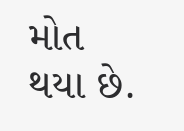મોત થયા છે.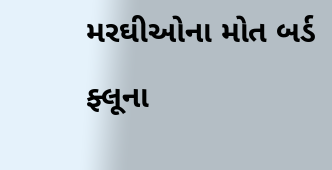મરઘીઓના મોત બર્ડ ફ્લૂના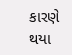કારણે થયા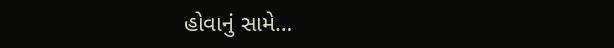હોવાનું સામે…